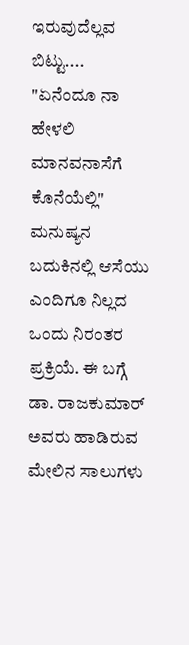ಇರುವುದೆಲ್ಲವ ಬಿಟ್ಟು....
"ಏನೆಂದೂ ನಾ ಹೇಳಲಿ ಮಾನವನಾಸೆಗೆ ಕೊನೆಯೆಲ್ಲಿ" ಮನುಷ್ಯನ ಬದುಕಿನಲ್ಲಿ ಆಸೆಯು ಎಂದಿಗೂ ನಿಲ್ಲದ ಒಂದು ನಿರಂತರ ಪ್ರಕ್ರಿಯೆ. ಈ ಬಗ್ಗೆ ಡಾ. ರಾಜಕುಮಾರ್ ಅವರು ಹಾಡಿರುವ ಮೇಲಿನ ಸಾಲುಗಳು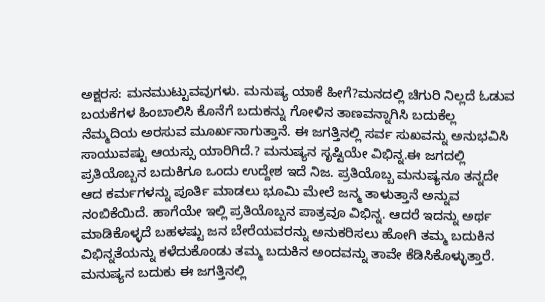ಅಕ್ಷರಸ: ಮನಮುಟ್ಟುವವುಗಳು. ಮನುಷ್ಯ ಯಾಕೆ ಹೀಗೆ?ಮನದಲ್ಲಿ ಚಿಗುರಿ ನಿಲ್ಲದೆ ಓಡುವ ಬಯಕೆಗಳ ಹಿಂಬಾಲಿಸಿ ಕೊನೆಗೆ ಬದುಕನ್ನು ಗೋಳಿನ ತಾಣವನ್ನಾಗಿಸಿ ಬದುಕೆಲ್ಲ ನೆಮ್ಮದಿಯ ಅರಸುವ ಮೂರ್ಖನಾಗುತ್ತಾನೆ. ಈ ಜಗತ್ತಿನಲ್ಲಿ ಸರ್ವ ಸುಖವನ್ನು ಅನುಭವಿಸಿ ಸಾಯುವಷ್ಟು ಆಯಸ್ಸು ಯಾರಿಗಿದೆ.? ಮನುಷ್ಯನ ಸೃಷ್ಟಿಯೇ ವಿಭಿನ್ನ.ಈ ಜಗದಲ್ಲಿ ಪ್ರತಿಯೊಬ್ಬನ ಬದುಕಿಗೂ ಒಂದು ಉದ್ದೇಶ ಇದೆ ನಿಜ. ಪ್ರತಿಯೊಬ್ಬ ಮನುಷ್ಯನೂ ತನ್ನದೇ ಆದ ಕರ್ಮಗಳನ್ನು ಪೂರ್ತಿ ಮಾಡಲು ಭೂಮಿ ಮೇಲೆ ಜನ್ಮ ತಾಳುತ್ತಾನೆ ಅನ್ನುವ ನಂಬಿಕೆಯಿದೆ. ಹಾಗೆಯೇ ಇಲ್ಲಿ ಪ್ರತಿಯೊಬ್ಬನ ಪಾತ್ರವೂ ವಿಭಿನ್ನ. ಆದರೆ ಇದನ್ನು ಅರ್ಥ ಮಾಡಿಕೊಳ್ಳದೆ ಬಹಳಷ್ಟು ಜನ ಬೇರೆಯವರನ್ನು ಅನುಕರಿಸಲು ಹೋಗಿ ತಮ್ಮ ಬದುಕಿನ ವಿಭಿನ್ನತೆಯನ್ನು ಕಳೆದುಕೊಂಡು ತಮ್ಮ ಬದುಕಿನ ಅಂದವನ್ನು ತಾವೇ ಕೆಡಿಸಿಕೊಳ್ಳುತ್ತಾರೆ. ಮನುಷ್ಯನ ಬದುಕು ಈ ಜಗತ್ತಿನಲ್ಲಿ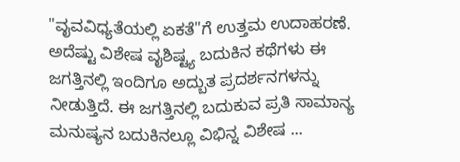"ವೖವವಿಧ್ಯತೆಯಲ್ಲಿ ಏಕತೆ"ಗೆ ಉತ್ತಮ ಉದಾಹರಣೆ. ಅದೆಷ್ಟು ವಿಶೇಷ ವೖಶಿಷ್ಟ್ಯ ಬದುಕಿನ ಕಥೆಗಳು ಈ ಜಗತ್ತಿನಲ್ಲಿ ಇಂದಿಗೂ ಅದ್ಬುತ ಪ್ರದರ್ಶನಗಳನ್ನು ನೀಡುತ್ತಿದೆ. ಈ ಜಗತ್ತಿನಲ್ಲಿ ಬದುಕುವ ಪ್ರತಿ ಸಾಮಾನ್ಯ ಮನುಷ್ಯನ ಬದುಕಿನಲ್ಲೂ ವಿಭಿನ್ನ ವಿಶೇಷ ...